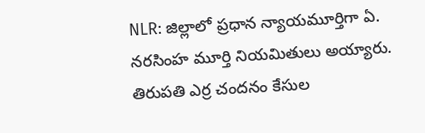NLR: జిల్లాలో ప్రధాన న్యాయమూర్తిగా ఏ. నరసింహ మూర్తి నియమితులు అయ్యారు. తిరుపతి ఎర్ర చందనం కేసుల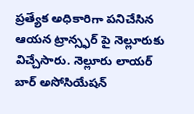ప్రత్యేక అధికారిగా పనిచేసిన ఆయన ట్రాన్స్ఫర్ పై నెల్లూరుకు విచ్చేసారు. నెల్లూరు లాయర్ బార్ అసోసియేషన్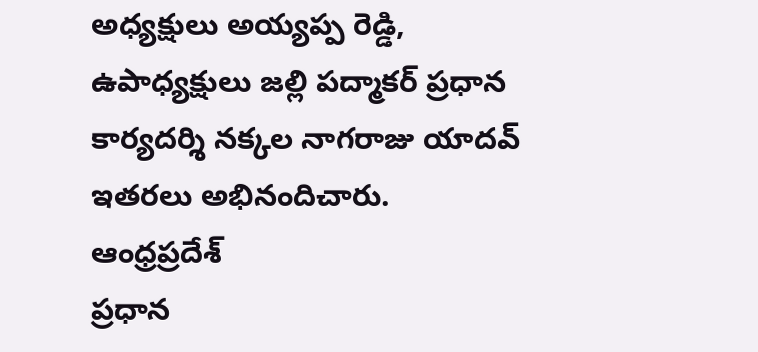అధ్యక్షులు అయ్యప్ప రెడ్డి, ఉపాధ్యక్షులు జల్లి పద్మాకర్ ప్రధాన కార్యదర్శి నక్కల నాగరాజు యాదవ్ ఇతరలు అభినందిచారు.
ఆంధ్రప్రదేశ్
ప్రధాన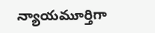న్యాయమూర్తిగా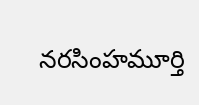నరసింహమూర్తి